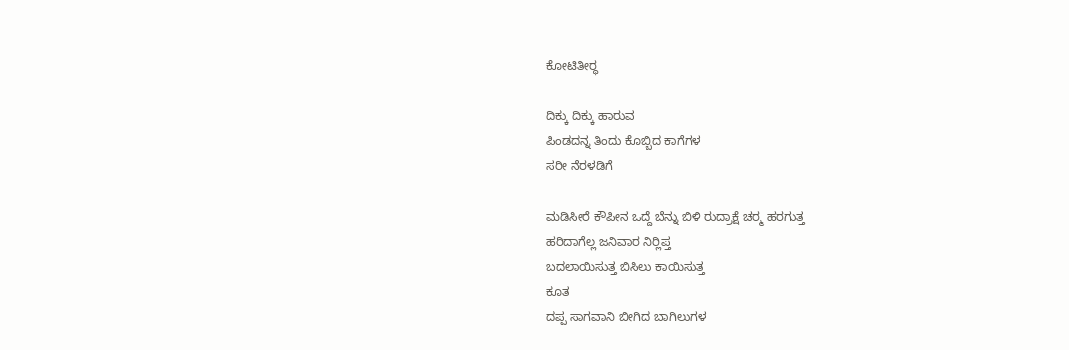ಕೋಟಿತೀರ್‍ಥ

ದಿಕ್ಕು ದಿಕ್ಕು ಹಾರುವ
ಪಿಂಡದನ್ನ ತಿಂದು ಕೊಬ್ಬಿದ ಕಾಗೆಗಳ
ಸರೀ ನೆರಳಡಿಗೆ

ಮಡಿಸೀರೆ ಕೌಪೀನ ಒದ್ದೆ ಬೆನ್ನು ಬಿಳಿ ರುದ್ರಾಕ್ಷೆ ಚರ್‍ಮ ಹರಗುತ್ತ
ಹರಿದಾಗೆಲ್ಲ ಜನಿವಾರ ನಿರ್‍ಲಿಪ್ತ
ಬದಲಾಯಿಸುತ್ತ ಬಿಸಿಲು ಕಾಯಿಸುತ್ತ
ಕೂತ
ದಪ್ಪ ಸಾಗವಾನಿ ಬೀಗಿದ ಬಾಗಿಲುಗಳ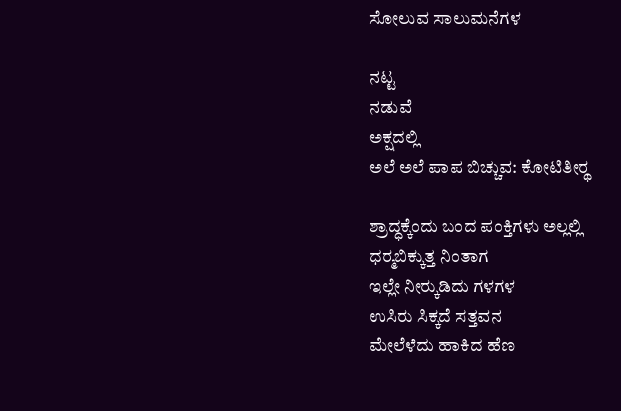ಸೋಲುವ ಸಾಲುಮನೆಗಳ

ನಟ್ಟ
ನಡುವೆ
ಅಕ್ಷದಲ್ಲಿ
ಅಲೆ ಅಲೆ ಪಾಪ ಬಿಚ್ಚುವ: ಕೋಟಿತೀರ್‍ಥ

ಶ್ರಾದ್ಧಕ್ಕೆಂದು ಬಂದ ಪಂಕ್ತಿಗಳು ಅಲ್ಲಲ್ಲಿ
ಧರ್‍ಮಬಿಕ್ಕುತ್ತ ನಿಂತಾಗ
ಇಲ್ಲೇ ನೀರ್‍ಕುಡಿದು ಗಳಗಳ
ಉಸಿರು ಸಿಕ್ಕದೆ ಸತ್ತವನ
ಮೇಲೆಳೆದು ಹಾಕಿದ ಹೆಣ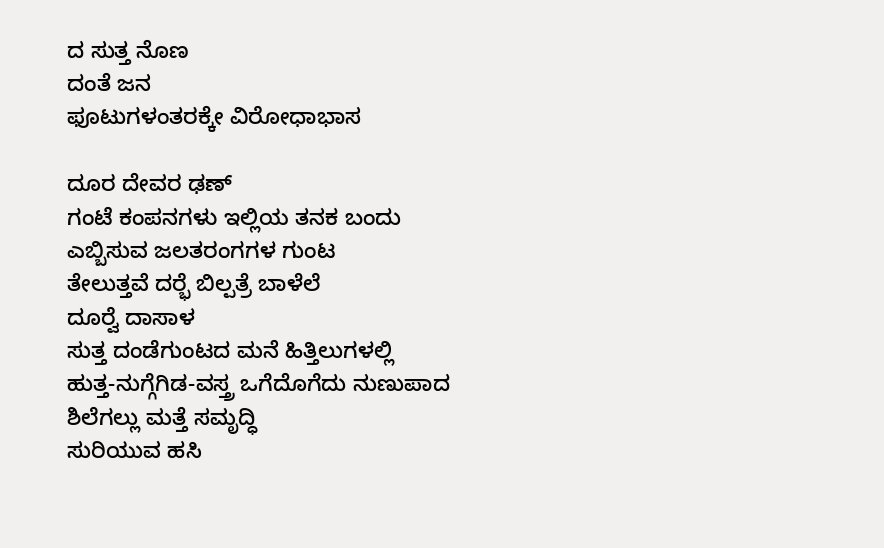ದ ಸುತ್ತ ನೊಣ
ದಂತೆ ಜನ
ಫೂಟುಗಳಂತರಕ್ಕೇ ವಿರೋಧಾಭಾಸ

ದೂರ ದೇವರ ಢಣ್
ಗಂಟೆ ಕಂಪನಗಳು ಇಲ್ಲಿಯ ತನಕ ಬಂದು
ಎಬ್ಬಿಸುವ ಜಲತರಂಗಗಳ ಗುಂಟ
ತೇಲುತ್ತವೆ ದರ್‍ಭೆ ಬಿಲ್ಪತ್ರೆ ಬಾಳೆಲೆ
ದೂರ್‍ವೆ ದಾಸಾಳ
ಸುತ್ತ ದಂಡೆಗುಂಟದ ಮನೆ ಹಿತ್ತಿಲುಗಳಲ್ಲಿ
ಹುತ್ತ-ನುಗ್ಗೆಗಿಡ-ವಸ್ತ್ರ ಒಗೆದೊಗೆದು ನುಣುಪಾದ
ಶಿಲೆಗಲ್ಲು ಮತ್ತೆ ಸಮೃದ್ಧಿ
ಸುರಿಯುವ ಹಸಿ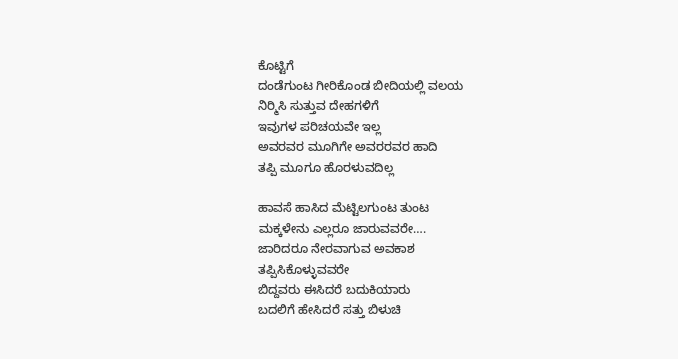ಕೊಟ್ಟಿಗೆ
ದಂಡೆಗುಂಟ ಗೀರಿಕೊಂಡ ಬೀದಿಯಲ್ಲಿ ವಲಯ
ನಿರ್‍ಮಿಸಿ ಸುತ್ತುವ ದೇಹಗಳಿಗೆ
ಇವುಗಳ ಪರಿಚಯವೇ ಇಲ್ಲ
ಅವರವರ ಮೂಗಿಗೇ ಅವರರವರ ಹಾದಿ
ತಪ್ಪಿ ಮೂಗೂ ಹೊರಳುವದಿಲ್ಲ

ಹಾವಸೆ ಹಾಸಿದ ಮೆಟ್ಟಿಲಗುಂಟ ತುಂಟ
ಮಕ್ಕಳೇನು ಎಲ್ಲರೂ ಜಾರುವವರೇ….
ಜಾರಿದರೂ ನೇರವಾಗುವ ಅವಕಾಶ
ತಪ್ಪಿಸಿಕೊಳ್ಳುವವರೇ
ಬಿದ್ದವರು ಈಸಿದರೆ ಬದುಕಿಯಾರು
ಬದಲಿಗೆ ಹೇಸಿದರೆ ಸತ್ತು ಬಿಳುಚಿ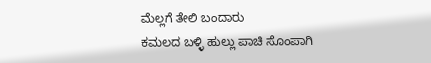ಮೆಲ್ಲಗೆ ತೇಲಿ ಬಂದಾರು
ಕಮಲದ ಬಳ್ಳಿ ಹುಲ್ಲು ಪಾಚಿ ಸೊಂಪಾಗಿ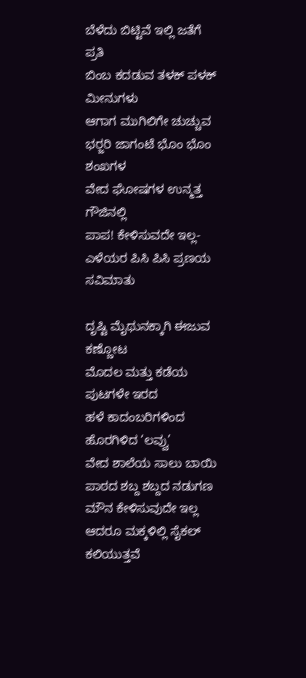ಬೆಳೆದು ಬಿಟ್ಟಿವೆ ಇಲ್ಲಿ ಜತೆಗೆ ಪ್ರತಿ
ಬಿಂಬ ಕದಡುವ ತಳಕ್‌ ಪಳಕ್ ಮೀನುಗಳು
ಆಗಾಗ ಮುಗಿಲಿಗೇ ಚುಚ್ಚುವ
ಭರ್‍ಜರಿ ಜಾಗಂಟೆ ಭೊಂ ಭೊಂ ಶಂಖಗಳ
ವೇದ ಘೋಷಗಳ ಉನ್ಮತ್ತ ಗೌಜಿನಲ್ಲಿ
ಪಾಪ! ಕೇಳಿಸುವದೇ ಇಲ್ಲ-
ಎಳೆಯರ ಪಿಸಿ ಪಿಸಿ ಪ್ರಣಯ ಸವಿಮಾತು

ದೃಷ್ಟಿ ಮೈಥುನಕ್ಕಾಗಿ ಈಜುವ ಕಣ್ಣೋಟ
ಮೊದಲ ಮತ್ತು ಕಡೆಯ ಪುಟಗಳೇ ಇರದ
ಹಳೆ ಕಾದಂಬರಿಗಳಿಂದ ಹೊರಗಿಳಿದ ‘ಲವ್ವು’
ವೇದ ಶಾಲೆಯ ಸಾಲು ಬಾಯಿ
ಪಾಠದ ಶಬ್ದ ಶಬ್ದದ ನಡುಗಣ ಮೌನ ಕೇಳಿಸುವುದೇ ಇಲ್ಲ
ಆದರೂ ಮಕ್ಕಳಿಲ್ಲಿ ಸೈಕಲ್ ಕಲಿಯುತ್ತವೆ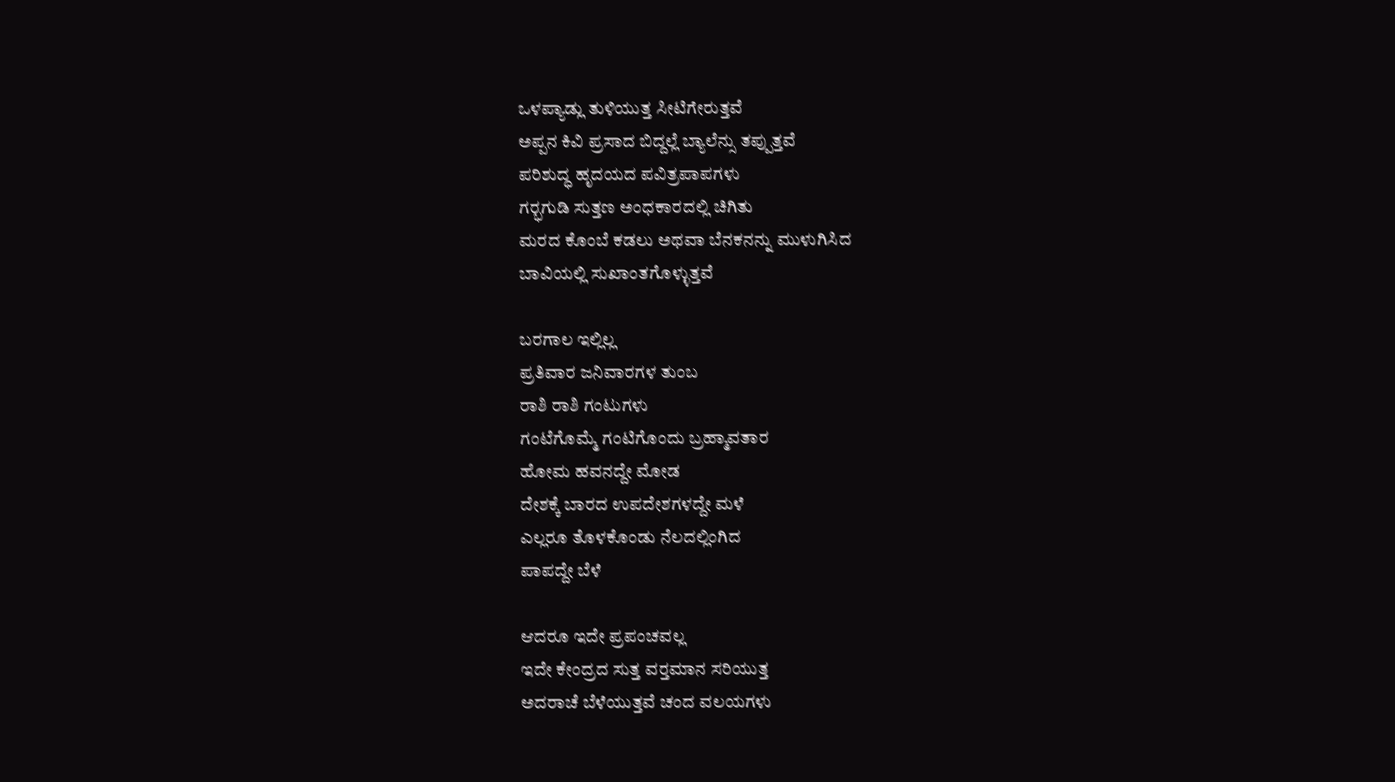ಒಳಪ್ಯಾಡ್ಲು ತುಳಿಯುತ್ತ ಸೀಟಿಗೇರುತ್ತವೆ
ಅಪ್ಪನ ಕಿವಿ ಪ್ರಸಾದ ಬಿದ್ದಲ್ಲೆ ಬ್ಯಾಲೆನ್ಸು ತಪ್ಪುತ್ತವೆ
ಪರಿಶುದ್ಧ ಹೃದಯದ ಪವಿತ್ರಪಾಪಗಳು
ಗರ್‍ಭಗುಡಿ ಸುತ್ತಣ ಅಂಧಕಾರದಲ್ಲಿ ಚಿಗಿತು
ಮರದ ಕೊಂಬೆ ಕಡಲು ಅಥವಾ ಬೆನಕನನ್ನು ಮುಳುಗಿಸಿದ
ಬಾವಿಯಲ್ಲಿ ಸುಖಾಂತಗೊಳ್ಳುತ್ತವೆ

ಬರಗಾಲ ಇಲ್ಲಿಲ್ಲ
ಪ್ರತಿವಾರ ಜನಿವಾರಗಳ ತುಂಬ
ರಾಶಿ ರಾಶಿ ಗಂಟುಗಳು
ಗಂಟೆಗೊಮ್ಮೆ ಗಂಟಿಗೊಂದು ಬ್ರಹ್ಮಾವತಾರ
ಹೋಮ ಹವನದ್ದೇ ಮೋಡ
ದೇಶಕ್ಕೆ ಬಾರದ ಉಪದೇಶಗಳದ್ದೇ ಮಳೆ
ಎಲ್ಲರೂ ತೊಳಕೊಂಡು ನೆಲದಲ್ಲಿಂಗಿದ
ಪಾಪದ್ದೇ ಬೆಳೆ

ಆದರೂ ಇದೇ ಪ್ರಪಂಚವಲ್ಲ
ಇದೇ ಕೇಂದ್ರದ ಸುತ್ತ ವರ್‍ತಮಾನ ಸರಿಯುತ್ತ
ಅದರಾಚೆ ಬೆಳೆಯುತ್ತವೆ ಚಂದ ವಲಯಗಳು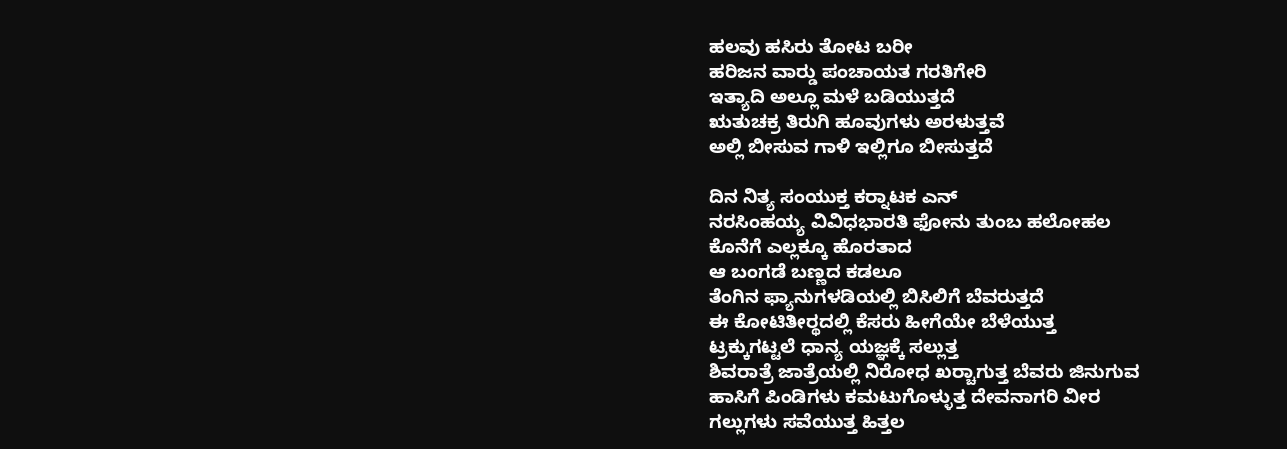ಹಲವು ಹಸಿರು ತೋಟ ಬರೀ
ಹರಿಜನ ವಾರ್‍ಡು ಪಂಚಾಯತ ಗರತಿಗೇರಿ
ಇತ್ಯಾದಿ ಅಲ್ಲೂ ಮಳೆ ಬಡಿಯುತ್ತದೆ
ಋತುಚಕ್ರ ತಿರುಗಿ ಹೂವುಗಳು ಅರಳುತ್ತವೆ
ಅಲ್ಲಿ ಬೀಸುವ ಗಾಳಿ ಇಲ್ಲಿಗೂ ಬೀಸುತ್ತದೆ

ದಿನ ನಿತ್ಯ ಸಂಯುಕ್ತ ಕರ್‍ನಾಟಕ ಎನ್
ನರಸಿಂಹಯ್ಯ ವಿವಿಧಭಾರತಿ ಫೋನು ತುಂಬ ಹಲೋಹಲ
ಕೊನೆಗೆ ಎಲ್ಲಕ್ಕೂ ಹೊರತಾದ
ಆ ಬಂಗಡೆ ಬಣ್ಣದ ಕಡಲೂ
ತೆಂಗಿನ ಫ್ಯಾನುಗಳಡಿಯಲ್ಲಿ ಬಿಸಿಲಿಗೆ ಬೆವರುತ್ತದೆ
ಈ ಕೋಟಿತೀರ್‍ಥದಲ್ಲಿ ಕೆಸರು ಹೀಗೆಯೇ ಬೆಳೆಯುತ್ತ
ಟ್ರಕ್ಕುಗಟ್ಟಲೆ ಧಾನ್ಯ ಯಜ್ಞಕ್ಕೆ ಸಲ್ಲುತ್ತ
ಶಿವರಾತ್ರೆ ಜಾತ್ರೆಯಲ್ಲಿ ನಿರೋಧ ಖರ್‍ಚಾಗುತ್ತ ಬೆವರು ಜಿನುಗುವ
ಹಾಸಿಗೆ ಪಿಂಡಿಗಳು ಕಮಟುಗೊಳ್ಳುತ್ತ ದೇವನಾಗರಿ ವೀರ
ಗಲ್ಲುಗಳು ಸವೆಯುತ್ತ ಹಿತ್ತಲ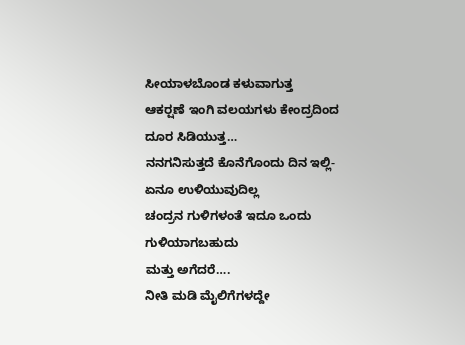ಸೀಯಾಳಬೊಂಡ ಕಳುವಾಗುತ್ತ
ಆಕರ್‍ಷಣೆ ಇಂಗಿ ವಲಯಗಳು ಕೇಂದ್ರದಿಂದ ದೂರ ಸಿಡಿಯುತ್ತ…
ನನಗನಿಸುತ್ತದೆ ಕೊನೆಗೊಂದು ದಿನ ಇಲ್ಲಿ-
ಏನೂ ಉಳಿಯುವುದಿಲ್ಲ
ಚಂದ್ರನ ಗುಳಿಗಳಂತೆ ಇದೂ ಒಂದು ಗುಳಿಯಾಗಬಹುದು
ಮತ್ತು ಅಗೆದರೆ….
ನೀತಿ ಮಡಿ ಮೈಲಿಗೆಗಳದ್ದೇ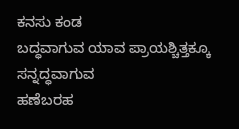ಕನಸು ಕಂಡ
ಬದ್ಧವಾಗುವ ಯಾವ ಪ್ರಾಯಶ್ಚಿತ್ತಕ್ಕೂ
ಸನ್ನದ್ಧವಾಗುವ
ಹಣೆಬರಹ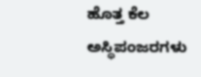ಹೊತ್ತ ಕೆಲ
ಅಸ್ಥಿಪಂಜರಗಳು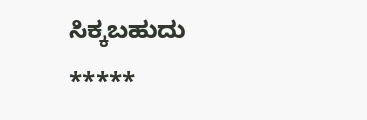ಸಿಕ್ಕಬಹುದು
*****